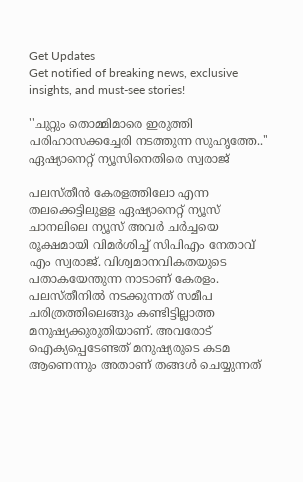Get Updates
Get notified of breaking news, exclusive insights, and must-see stories!

''ചുറ്റും തൊമ്മിമാരെ ഇരുത്തി പരിഹാസക്കച്ചേരി നടത്തുന്ന സുഹൃത്തേ..'' ഏഷ്യാനെറ്റ് ന്യൂസിനെതിരെ സ്വരാജ്

പലസ്തീൻ കേരളത്തിലോ എന്ന തലക്കെട്ടിലുളള ഏഷ്യാനെറ്റ് ന്യൂസ് ചാനലിലെ ന്യൂസ് അവർ ചർച്ചയെ രൂക്ഷമായി വിമർശിച്ച് സിപിഎം നേതാവ് എം സ്വരാജ്. വിശ്വമാനവികതയുടെ പതാകയേന്തുന്ന നാടാണ് കേരളം. പലസ്തീനിൽ നടക്കുന്നത് സമീപ ചരിത്രത്തിലെങ്ങും കണ്ടിട്ടില്ലാത്ത മനുഷ്യക്കുരുതിയാണ്. അവരോട് ഐക്യപ്പെടേണ്ടത് മനുഷ്യരുടെ കടമ ആണെന്നും അതാണ് തങ്ങൾ ചെയ്യുന്നത്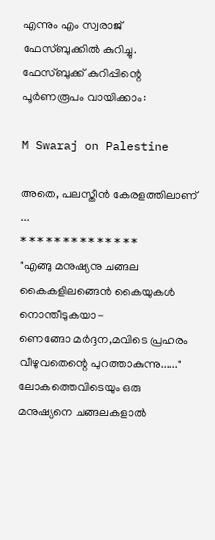എന്നും എം സ്വരാജ് ഫേസ്ബുക്കിൽ കുറിച്ചു. ഫേസ്ബുക്ക് കുറിപ്പിന്റെ പൂർണരൂപം വായിക്കാം:

M Swaraj on Palestine

അതെ, പലസ്തീൻ കേരളത്തിലാണ് ...
* * * * * * * * * * * * * *
"എങ്ങു മനുഷ്യനു ചങ്ങല കൈകളിലങ്ങെൻ കൈയുകൾ നൊന്തീടുകയാ-
ണെങ്ങോ മർദ്ദന,മവിടെ പ്രഹരം വീഴുവതെന്റെ പുറത്താകുന്നു......"
ലോകത്തെവിടെയും ഒരു മനുഷ്യനെ ചങ്ങലകളാൽ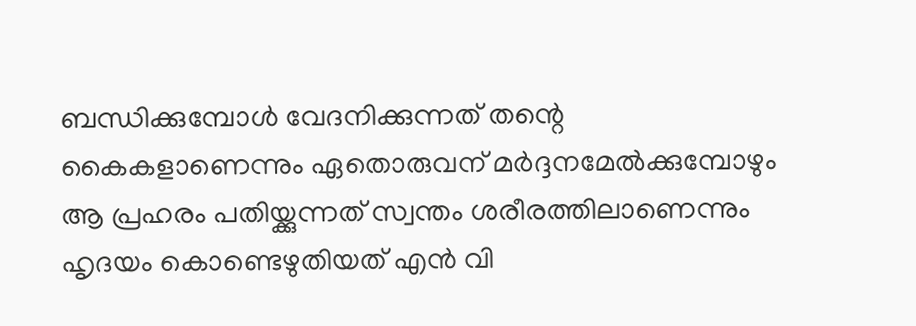ബന്ധിക്കുമ്പോൾ വേദനിക്കുന്നത് തന്റെ കൈകളാണെന്നും ഏതൊരുവന് മർദ്ദനമേൽക്കുമ്പോഴും ആ പ്രഹരം പതിയ്ക്കുന്നത് സ്വന്തം ശരീരത്തിലാണെന്നും ഹൃദയം കൊണ്ടെഴുതിയത് എൻ വി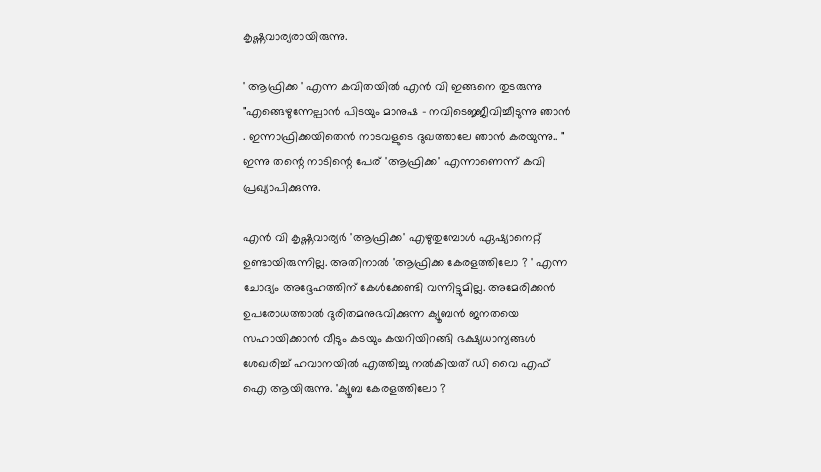കൃഷ്ണവാര്യരായിരുന്നു.

' ആഫ്രിക്ക ' എന്ന കവിതയിൽ എൻ വി ഇങ്ങനെ തുടരുന്നു
"എങ്ങെഴുന്നേല്പാൻ പിടയും മാനുഷ - നവിടെജ്ജീവിച്ചീടുന്നു ഞാൻ . ഇന്നാഫ്രിക്കയിതെൻ നാടവളുടെ ദുഖത്താലേ ഞാൻ കരയുന്നു.. " ഇന്നു തന്റെ നാടിന്റെ പേര് 'ആഫ്രിക്ക' എന്നാണെന്ന് കവി പ്രഖ്യാപിക്കുന്നു.

എൻ വി കൃഷ്ണവാര്യർ 'ആഫ്രിക്ക' എഴുതുമ്പോൾ ഏഷ്യാനെറ്റ് ഉണ്ടായിരുന്നില്ല. അതിനാൽ 'ആഫ്രിക്ക കേരളത്തിലോ ? ' എന്ന ചോദ്യം അദ്ദേഹത്തിന് കേൾക്കേണ്ടി വന്നിട്ടുമില്ല. അമേരിക്കൻ ഉപരോധത്താൽ ദുരിതമനുഭവിക്കുന്ന ക്യൂബൻ ജനതയെ സഹായിക്കാൻ വീടും കടയും കയറിയിറങ്ങി ഭക്ഷ്യധാന്യങ്ങൾ ശേഖരിച്ച് ഹവാനയിൽ എത്തിച്ചു നൽകിയത് ഡി വൈ എഫ് ഐ ആയിരുന്നു. 'ക്യൂബ കേരളത്തിലോ ?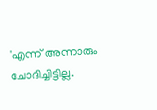'എന്ന് അന്നാരും ചോദിച്ചിട്ടില്ല.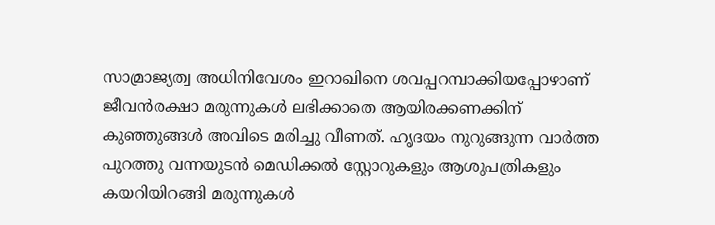സാമ്രാജ്യത്വ അധിനിവേശം ഇറാഖിനെ ശവപ്പറമ്പാക്കിയപ്പോഴാണ് ജീവൻരക്ഷാ മരുന്നുകൾ ലഭിക്കാതെ ആയിരക്കണക്കിന് കുഞ്ഞുങ്ങൾ അവിടെ മരിച്ചു വീണത്. ഹൃദയം നുറുങ്ങുന്ന വാർത്ത പുറത്തു വന്നയുടൻ മെഡിക്കൽ സ്റ്റോറുകളും ആശുപത്രികളും കയറിയിറങ്ങി മരുന്നുകൾ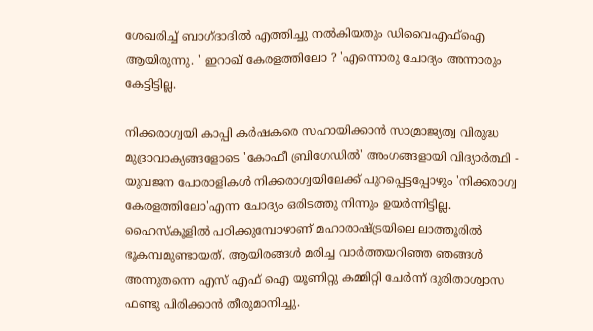ശേഖരിച്ച് ബാഗ്ദാദിൽ എത്തിച്ചു നൽകിയതും ഡിവൈഎഫ്ഐ ആയിരുന്നു. ' ഇറാഖ് കേരളത്തിലോ ? 'എന്നൊരു ചോദ്യം അന്നാരും കേട്ടിട്ടില്ല.

നിക്കരാഗ്വയി കാപ്പി കർഷകരെ സഹായിക്കാൻ സാമ്രാജ്യത്വ വിരുദ്ധ മുദ്രാവാക്യങ്ങളോടെ 'കോഫീ ബ്രിഗേഡിൽ' അംഗങ്ങളായി വിദ്യാർത്ഥി - യുവജന പോരാളികൾ നിക്കരാഗ്വയിലേക്ക് പുറപ്പെട്ടപ്പോഴും 'നിക്കരാഗ്വ കേരളത്തിലോ'എന്ന ചോദ്യം ഒരിടത്തു നിന്നും ഉയർന്നിട്ടില്ല. ഹൈസ്കൂളിൽ പഠിക്കുമ്പോഴാണ് മഹാരാഷ്ട്രയിലെ ലാത്തൂരിൽ ഭൂകമ്പമുണ്ടായത്. ആയിരങ്ങൾ മരിച്ച വാർത്തയറിഞ്ഞ ഞങ്ങൾ അന്നുതന്നെ എസ് എഫ് ഐ യൂണിറ്റു കമ്മിറ്റി ചേർന്ന് ദുരിതാശ്വാസ ഫണ്ടു പിരിക്കാൻ തീരുമാനിച്ചു.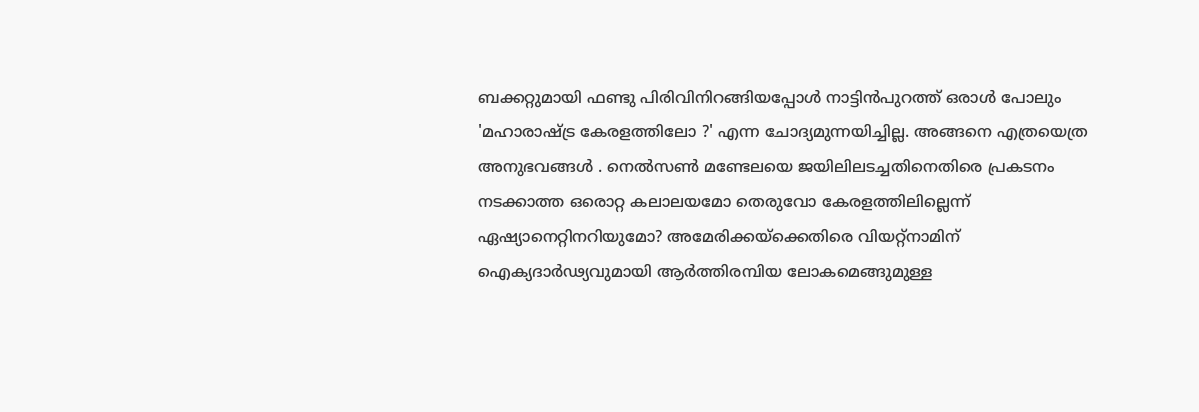ബക്കറ്റുമായി ഫണ്ടു പിരിവിനിറങ്ങിയപ്പോൾ നാട്ടിൻപുറത്ത് ഒരാൾ പോലും
'മഹാരാഷ്ട്ര കേരളത്തിലോ ?' എന്ന ചോദ്യമുന്നയിച്ചില്ല. അങ്ങനെ എത്രയെത്ര അനുഭവങ്ങൾ . നെൽസൺ മണ്ടേലയെ ജയിലിലടച്ചതിനെതിരെ പ്രകടനം നടക്കാത്ത ഒരൊറ്റ കലാലയമോ തെരുവോ കേരളത്തിലില്ലെന്ന് ഏഷ്യാനെറ്റിനറിയുമോ? അമേരിക്കയ്ക്കെതിരെ വിയറ്റ്നാമിന് ഐക്യദാർഢ്യവുമായി ആർത്തിരമ്പിയ ലോകമെങ്ങുമുള്ള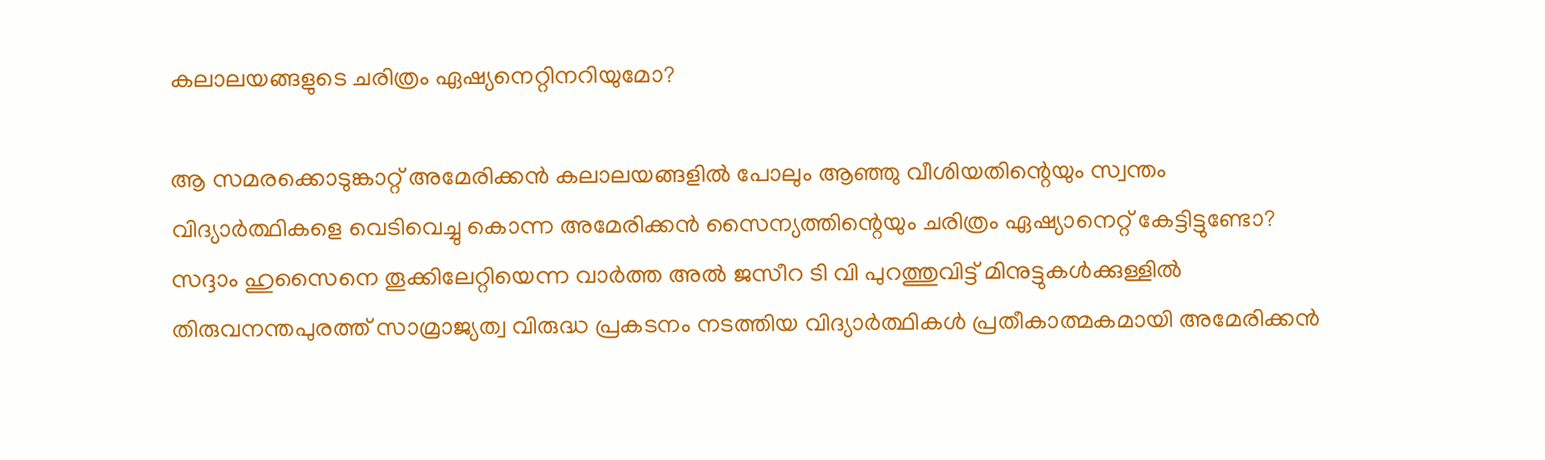കലാലയങ്ങളുടെ ചരിത്രം ഏഷ്യനെറ്റിനറിയുമോ?

ആ സമരക്കൊടുങ്കാറ്റ് അമേരിക്കൻ കലാലയങ്ങളിൽ പോലും ആഞ്ഞു വീശിയതിന്റെയും സ്വന്തം വിദ്യാർത്ഥികളെ വെടിവെച്ചു കൊന്ന അമേരിക്കൻ സൈന്യത്തിന്റെയും ചരിത്രം ഏഷ്യാനെറ്റ് കേട്ടിട്ടുണ്ടോ? സദ്ദാം ഹുസൈനെ തൂക്കിലേറ്റിയെന്ന വാർത്ത അൽ ജസീറ ടി വി പുറത്തുവിട്ട് മിനുട്ടുകൾക്കുള്ളിൽ തിരുവനന്തപുരത്ത് സാമ്രാജ്യത്വ വിരുദ്ധ പ്രകടനം നടത്തിയ വിദ്യാർത്ഥികൾ പ്രതീകാത്മകമായി അമേരിക്കൻ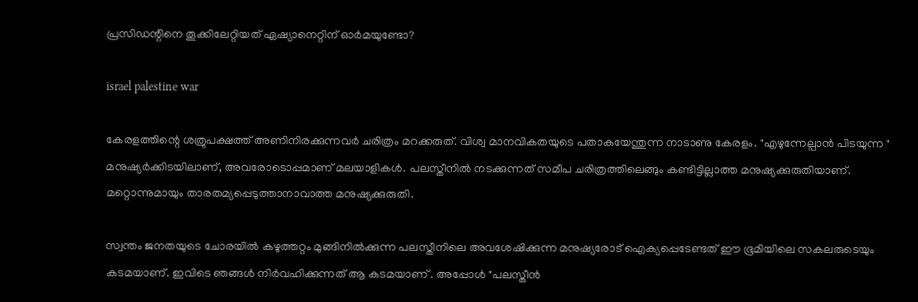പ്രസിഡന്റിനെ തൂക്കിലേറ്റിയത് ഏഷ്യാനെറ്റിന് ഓർമയുണ്ടോ?

israel palestine war

കേരളത്തിന്റെ ശത്രുപക്ഷത്ത് അണിനിരക്കുന്നവർ ചരിത്രം മറക്കരുത്. വിശ്വ മാനവികതയുടെ പതാകയേന്തുന്ന നാടാണു കേരളം. "എഴുന്നേല്പാൻ പിടയുന്ന " മനുഷ്യർക്കിടയിലാണ്, അവരോടൊപ്പമാണ് മലയാളികൾ. പലസ്തീനിൽ നടക്കുന്നത് സമീപ ചരിത്രത്തിലെങ്ങും കണ്ടിട്ടില്ലാത്ത മനുഷ്യക്കുരുതിയാണ്. മറ്റൊന്നുമായും താരതമ്യപ്പെടുത്താനാവാത്ത മനുഷ്യക്കുരുതി.

സ്വന്തം ജനതയുടെ ചോരയിൽ കഴുത്തറ്റം മുങ്ങിനിൽക്കുന്ന പലസ്തീനിലെ അവശേഷിക്കുന്ന മനുഷ്യരോട് ഐക്യപ്പെടേണ്ടത് ഈ ഭൂമിയിലെ സകലരുടെയും കടമയാണ്. ഇവിടെ ഞങ്ങൾ നിർവഹിക്കുന്നത് ആ കടമയാണ് . അപ്പോൾ "പലസ്തീൻ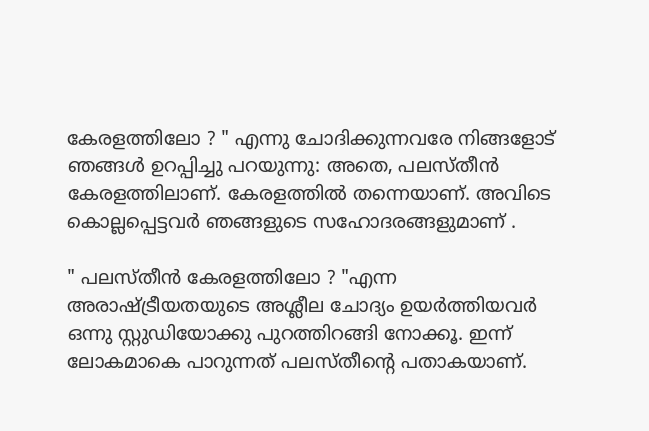കേരളത്തിലോ ? " എന്നു ചോദിക്കുന്നവരേ നിങ്ങളോട് ഞങ്ങൾ ഉറപ്പിച്ചു പറയുന്നു: അതെ, പലസ്തീൻ കേരളത്തിലാണ്. കേരളത്തിൽ തന്നെയാണ്. അവിടെ കൊല്ലപ്പെട്ടവർ ഞങ്ങളുടെ സഹോദരങ്ങളുമാണ് .

" പലസ്തീൻ കേരളത്തിലോ ? "എന്ന അരാഷ്ട്രീയതയുടെ അശ്ലീല ചോദ്യം ഉയർത്തിയവർ ഒന്നു സ്റ്റുഡിയോക്കു പുറത്തിറങ്ങി നോക്കൂ. ഇന്ന് ലോകമാകെ പാറുന്നത് പലസ്തീന്റെ പതാകയാണ്.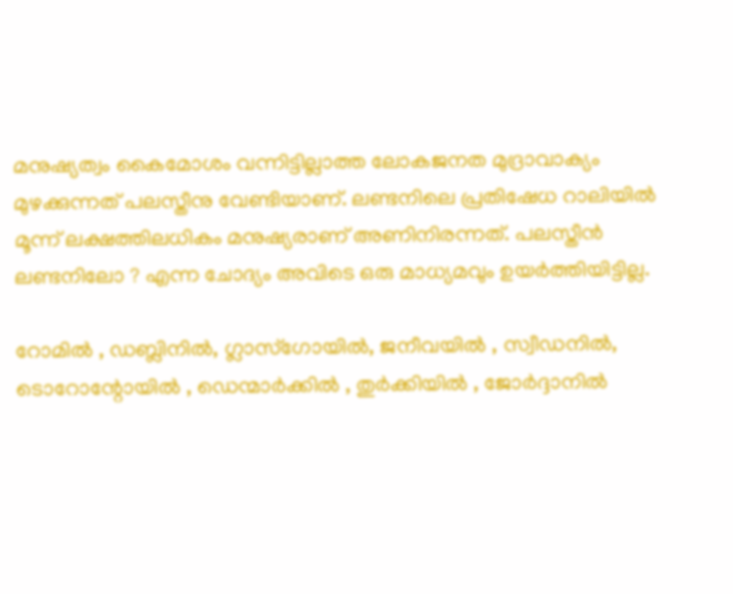മനുഷ്യത്വം കൈമോശം വന്നിട്ടില്ലാത്ത ലോകജനത മുദ്രാവാക്യം മുഴക്കുന്നത് പലസ്തീനു വേണ്ടിയാണ്. ലണ്ടനിലെ പ്രതിഷേധ റാലിയിൽ മൂന്ന് ലക്ഷത്തിലധികം മനുഷ്യരാണ് അണിനിരന്നത്. പലസ്തീൻ ലണ്ടനിലോ ? എന്ന ചോദ്യം അവിടെ ഒരു മാധ്യമവും ഉയർത്തിയിട്ടില്ല.

റോമിൽ , ഡബ്ലിനിൽ, ഗ്ലാസ്ഗോയിൽ, ജനീവയിൽ , സ്വീഡനിൽ, ടൊറോന്റോയിൽ , ഡെന്മാർക്കിൽ , തുർക്കിയിൽ , ജോർദ്ദാനിൽ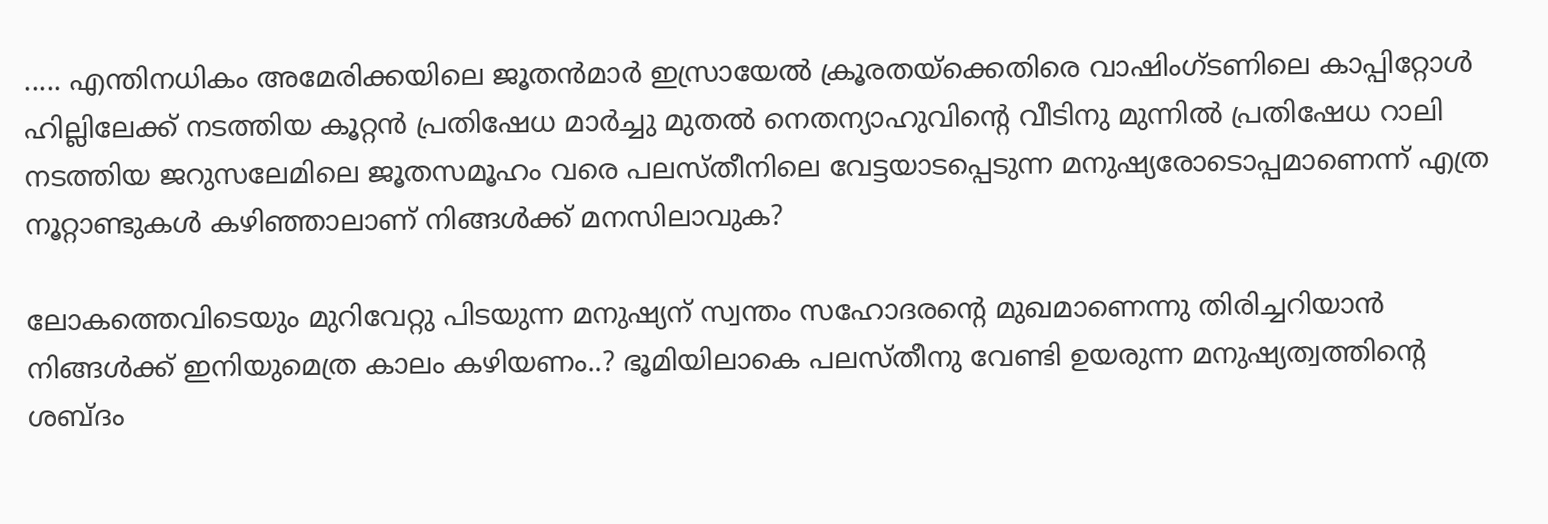..... എന്തിനധികം അമേരിക്കയിലെ ജൂതൻമാർ ഇസ്രായേൽ ക്രൂരതയ്ക്കെതിരെ വാഷിംഗ്ടണിലെ കാപ്പിറ്റോൾ ഹില്ലിലേക്ക് നടത്തിയ കൂറ്റൻ പ്രതിഷേധ മാർച്ചു മുതൽ നെതന്യാഹുവിന്റെ വീടിനു മുന്നിൽ പ്രതിഷേധ റാലി നടത്തിയ ജറുസലേമിലെ ജൂതസമൂഹം വരെ പലസ്തീനിലെ വേട്ടയാടപ്പെടുന്ന മനുഷ്യരോടൊപ്പമാണെന്ന് എത്ര നൂറ്റാണ്ടുകൾ കഴിഞ്ഞാലാണ് നിങ്ങൾക്ക് മനസിലാവുക?

ലോകത്തെവിടെയും മുറിവേറ്റു പിടയുന്ന മനുഷ്യന് സ്വന്തം സഹോദരന്റെ മുഖമാണെന്നു തിരിച്ചറിയാൻ നിങ്ങൾക്ക് ഇനിയുമെത്ര കാലം കഴിയണം..? ഭൂമിയിലാകെ പലസ്തീനു വേണ്ടി ഉയരുന്ന മനുഷ്യത്വത്തിന്റെ ശബ്ദം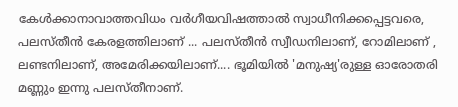കേൾക്കാനാവാത്തവിധം വർഗീയവിഷത്താൽ സ്വാധീനിക്കപ്പെട്ടവരെ, പലസ്തീൻ കേരളത്തിലാണ് ... പലസ്തീൻ സ്വീഡനിലാണ്, റോമിലാണ് , ലണ്ടനിലാണ്, അമേരിക്കയിലാണ്.... ഭൂമിയിൽ 'മനുഷ്യ'രുള്ള ഓരോതരി മണ്ണും ഇന്നു പലസ്തീനാണ്.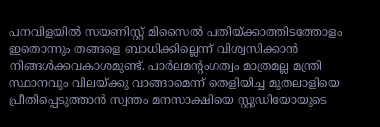പനവിളയിൽ സയണിസ്റ്റ് മിസൈൽ പതിയ്ക്കാത്തിടത്തോളം ഇതൊന്നും തങ്ങളെ ബാധിക്കില്ലെന്ന് വിശ്വസിക്കാൻ നിങ്ങൾക്കവകാശമുണ്ട്. പാർലമന്റംഗത്വം മാത്രമല്ല മന്ത്രി സ്ഥാനവും വിലയ്ക്കു വാങ്ങാമെന്ന് തെളിയിച്ച മുതലാളിയെ പ്രീതിപ്പെടുത്താൻ സ്വന്തം മനസാക്ഷിയെ സ്റ്റുഡിയോയുടെ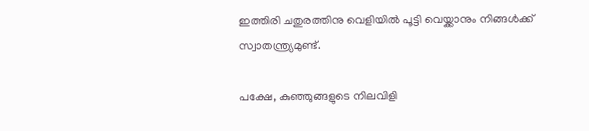ഇത്തിരി ചതുരത്തിനു വെളിയിൽ പൂട്ടി വെയ്ക്കാനും നിങ്ങൾക്ക് സ്വാതന്ത്ര്യമുണ്ട്.

പക്ഷേ, കുഞ്ഞുങ്ങളുടെ നിലവിളി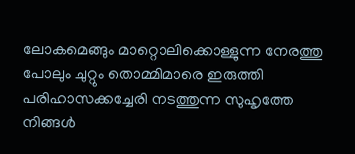ലോകമെങ്ങും മാറ്റൊലിക്കൊള്ളുന്ന നേരത്തു പോലും ചുറ്റും തൊമ്മിമാരെ ഇരുത്തി പരിഹാസക്കച്ചേരി നടത്തുന്ന സുഹൃത്തേ
നിങ്ങൾ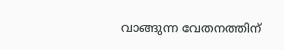വാങ്ങുന്ന വേതനത്തിന്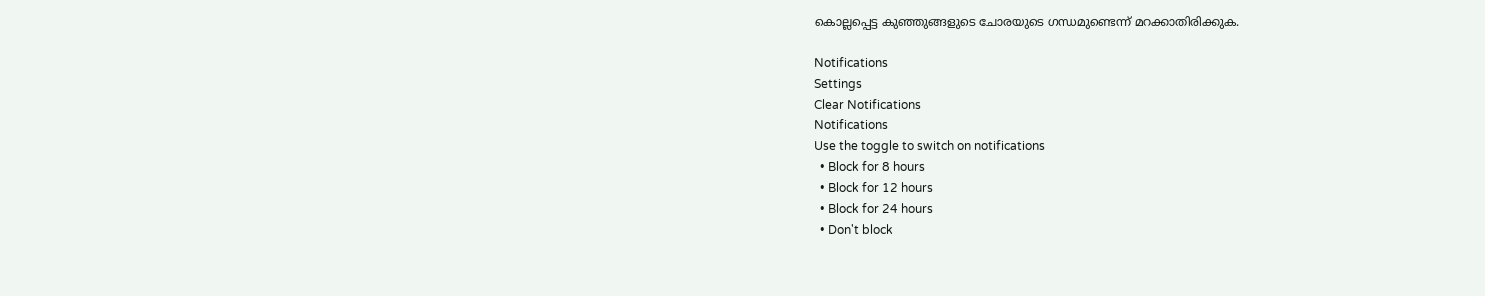കൊല്ലപ്പെട്ട കുഞ്ഞുങ്ങളുടെ ചോരയുടെ ഗന്ധമുണ്ടെന്ന് മറക്കാതിരിക്കുക.

Notifications
Settings
Clear Notifications
Notifications
Use the toggle to switch on notifications
  • Block for 8 hours
  • Block for 12 hours
  • Block for 24 hours
  • Don't block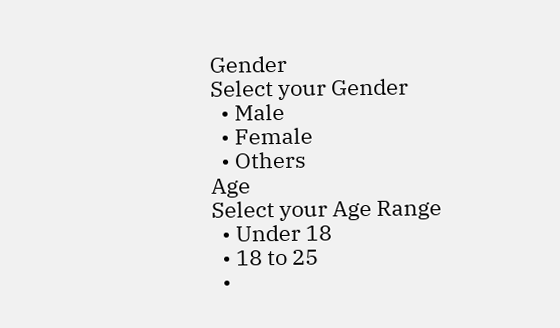Gender
Select your Gender
  • Male
  • Female
  • Others
Age
Select your Age Range
  • Under 18
  • 18 to 25
  •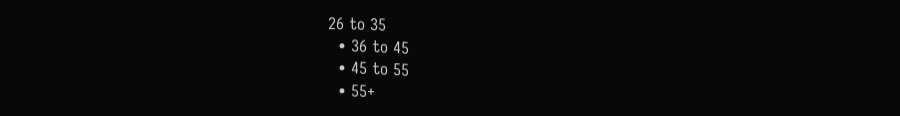26 to 35
  • 36 to 45
  • 45 to 55
  • 55+